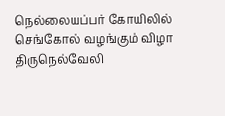நெல்லையப்பர் கோயிலில் செங்கோல் வழங்கும் விழா
திருநெல்வேலி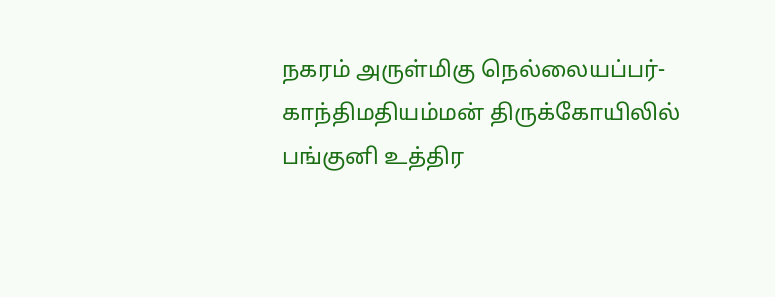நகரம் அருள்மிகு நெல்லையப்பர்-காந்திமதியம்மன் திருக்கோயிலில் பங்குனி உத்திர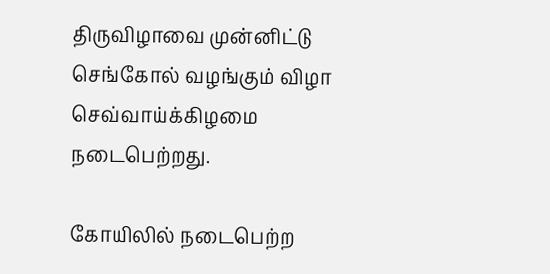திருவிழாவை முன்னிட்டு செங்கோல் வழங்கும் விழா செவ்வாய்க்கிழமை நடைபெற்றது.

கோயிலில் நடைபெற்ற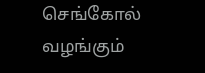செங்கோல் வழங்கும்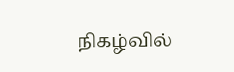நிகழ்வில்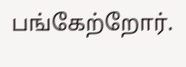பங்கேற்றோர்.